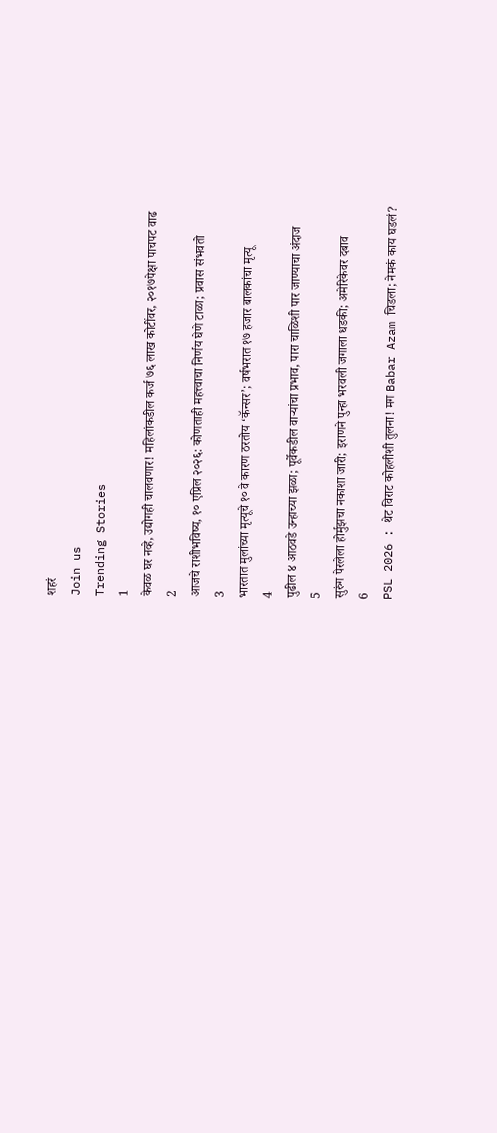शहरं
Join us
Trending Stories
1
केवळ घर नव्हे, उद्योगही चालवणार! महिलांकडील कर्ज ७६ लाख कोटींवर, २०१७पेक्षा पाचपट वाढ
2
आजचे राशीभविष्य, १० एप्रिल २०२६: कोणताही महत्त्वाचा निर्णय घेणे टाळा; प्रवास संभवतो
3
भारतात मुलांच्या मृत्यूचे १० वे कारण ठरतोय ‘कॅन्सर’; वर्षभरात १७ हजार बालकांचा मृत्यू
4
पुढील ४ आठवडे उन्हाच्या झळा; पूर्वेकडील वाऱ्यांचा प्रभाव, पारा चाळिशी पार जाण्याचा अंदाज
5
सुरुंग पेरलेला होर्मुझचा नकाशा जारी; इराणने पुन्हा भरवली जगाला धडकी; अमेरिकेवर दबाव
6
PSL 2026 : थेट विराट कोहलीशी तुलना! मग Babar Azam चिडला; नेमकं काय घडलं?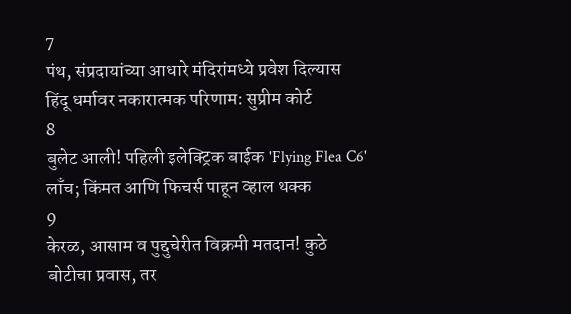7
पंथ, संप्रदायांच्या आधारे मंदिरांमध्ये प्रवेश दिल्यास हिंदू धर्मावर नकारात्मक परिणाम: सुप्रीम कोर्ट
8
बुलेट आली! पहिली इलेक्ट्रिक बाईक 'Flying Flea C6' लाँच; किंमत आणि फिचर्स पाहून व्हाल थक्क
9
केरळ, आसाम व पुद्दुचेरीत विक्रमी मतदान! कुठे बोटीचा प्रवास, तर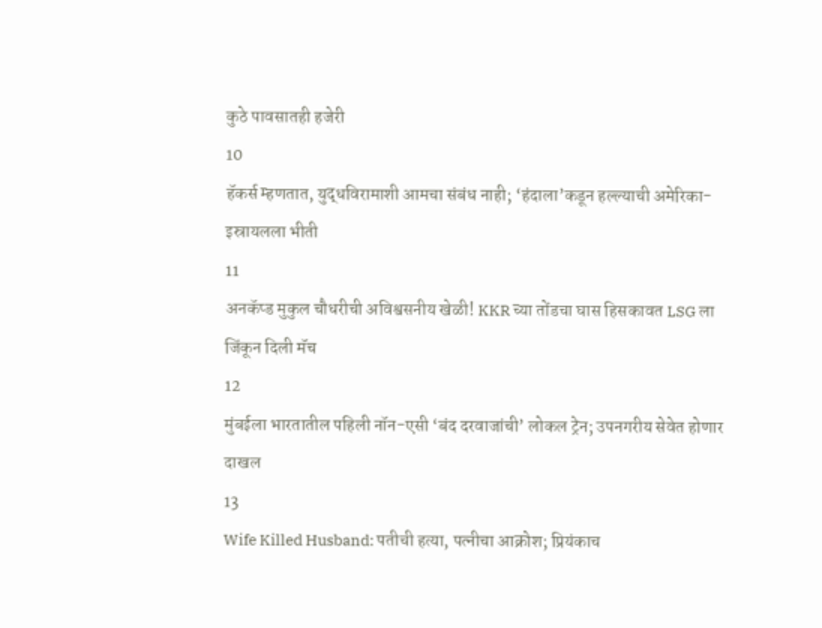कुठे पावसातही हजेरी
10
हॅकर्स म्हणतात, युद्धविरामाशी आमचा संबंध नाही; ‘हंदाला’कडून हल्ल्याची अमेरिका-इस्रायलला भीती
11
अनकॅप्ड मुकुल चौधरीची अविश्वसनीय खेळी! KKR च्या तोंडचा घास हिसकावत LSG ला जिंकून दिली मॅच
12
मुंबईला भारतातील पहिली नॉन-एसी ‘बंद दरवाजांची’ लोकल ट्रेन; उपनगरीय सेवेत होणार दाखल
13
Wife Killed Husband: पतीची हत्या, पत्नीचा आक्रोश; प्रियंकाच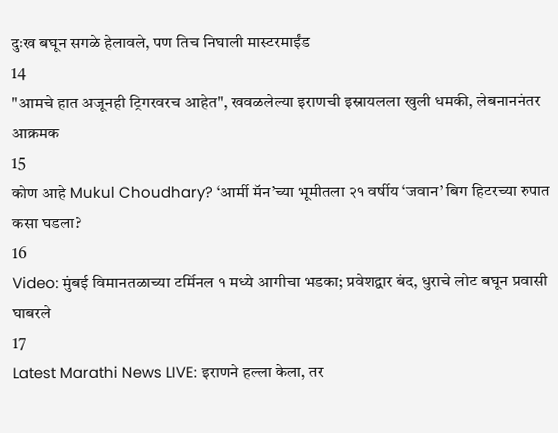दुःख बघून सगळे हेलावले, पण तिच निघाली मास्टरमाईंड
14
"आमचे हात अजूनही ट्रिगरवरच आहेत", खवळलेल्या इराणची इस्रायलला खुली धमकी, लेबनाननंतर आक्रमक
15
कोण आहे Mukul Choudhary? ‘आर्मी मॅन’च्या भूमीतला २१ वर्षीय ‘जवान’ बिग हिटरच्या रुपात कसा घडला?
16
Video: मुंबई विमानतळाच्या टर्मिनल १ मध्ये आगीचा भडका; प्रवेशद्वार बंद, धुराचे लोट बघून प्रवासी घाबरले
17
Latest Marathi News LIVE: इराणने हल्ला केला, तर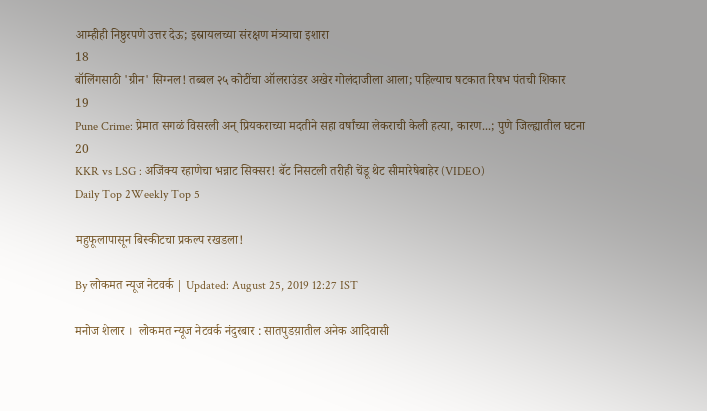आम्हीही निष्ठुरपणे उत्तर देऊ; इस्रायलच्या संरक्षण मंत्र्याचा इशारा
18
बॉलिंगसाठी 'ग्रीन' सिग्नल! तब्बल २५ कोटींचा ऑलराउंडर अखेर गोलंदाजीला आला; पहिल्याच षटकात रिषभ पंतची शिकार
19
Pune Crime: प्रेमात सगळं विसरली अन् प्रियकराच्या मदतीने सहा वर्षांच्या लेकराची केली हत्या, कारण...; पुणे जिल्ह्यातील घटना
20
KKR vs LSG : अजिंक्य रहाणेचा भन्नाट सिक्सर! बॅट निसटली तरीही चेंडू थेट सीमारेषेबाहेर (VIDEO)
Daily Top 2Weekly Top 5

महुफूलापासून बिस्कीटचा प्रकल्प रखडला!

By लोकमत न्यूज नेटवर्क | Updated: August 25, 2019 12:27 IST

मनोज शेलार ।  लोकमत न्यूज नेटवर्क नंदुरबार : सातपुडय़ातील अनेक आदिवासी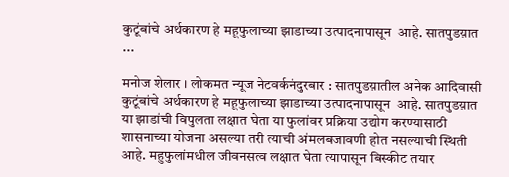कुटूंबांचे अर्थकारण हे महूफुलाच्या झाडाच्या उत्पादनापासून  आहे. सातपुडय़ात ...

मनोज शेलार । लोकमत न्यूज नेटवर्कनंदुरबार : सातपुडय़ातील अनेक आदिवासी कुटूंबांचे अर्थकारण हे महूफुलाच्या झाडाच्या उत्पादनापासून  आहे. सातपुडय़ात या झाडांची विपुलता लक्षात घेता या फुलांवर प्रक्रिया उद्योग करण्यासाठी शासनाच्या योजना असल्या तरी त्याची अंमलबजावणी होत नसल्याची स्थिती आहे. महुफुलांमधील जीवनसत्व लक्षात घेता त्यापासून बिस्कीट तयार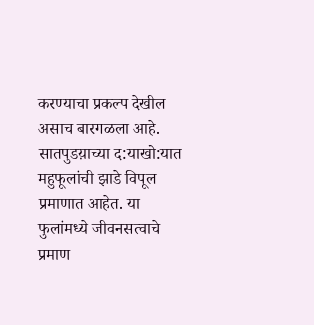करण्याचा प्रकल्प देखील असाच बारगळला आहे.       सातपुडय़ाच्या द:याखो:यात महुफूलांची झाडे विपूल प्रमाणात आहेत. या फुलांमध्ये जीवनसत्वाचे प्रमाण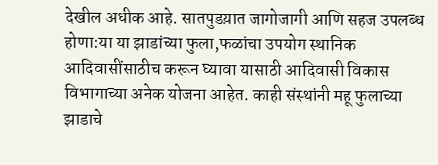देखील अधीक आहे. सातपुडय़ात जागोजागी आणि सहज उपलब्ध होणा:या या झाडांच्या फुला,फळांचा उपयोग स्थानिक आदिवासींसाठीच करून घ्यावा यासाठी आदिवासी विकास विभागाच्या अनेक योजना आहेत. काही संस्थांनी महू फुलाच्या झाडाचे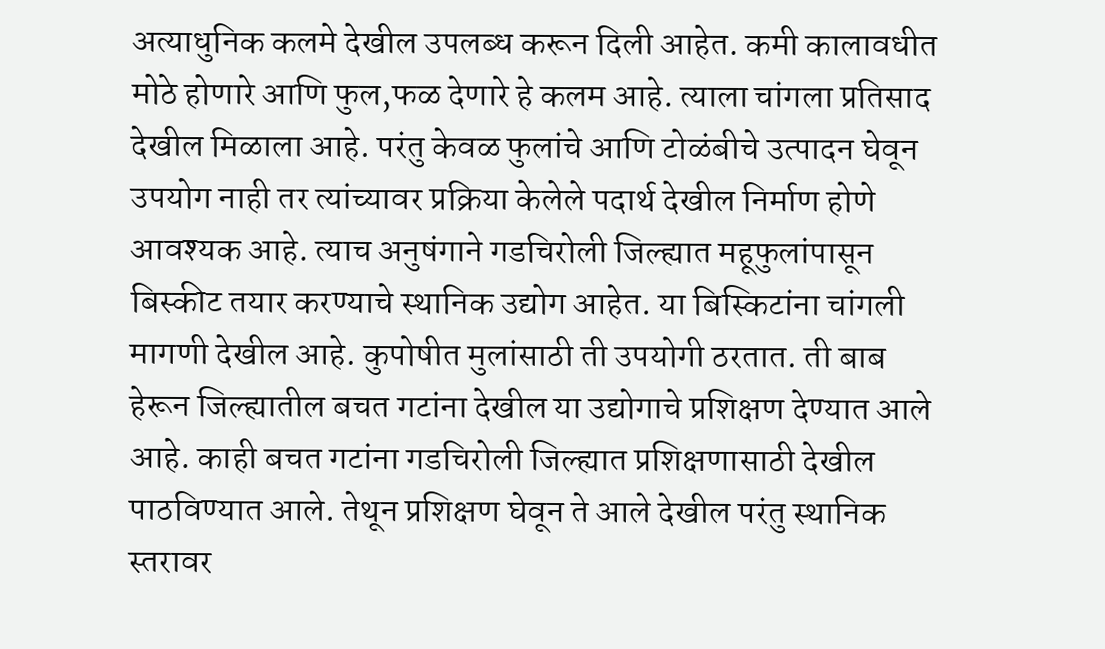अत्याधुनिक कलमे देखील उपलब्ध करून दिली आहेत. कमी कालावधीत मोठे होणारे आणि फुल,फळ देणारे हे कलम आहे. त्याला चांगला प्रतिसाद देखील मिळाला आहे. परंतु केवळ फुलांचे आणि टोळंबीचे उत्पादन घेवून उपयोग नाही तर त्यांच्यावर प्रक्रिया केलेले पदार्थ देखील निर्माण होणे आवश्यक आहे. त्याच अनुषंगाने गडचिरोली जिल्ह्यात महूफुलांपासून बिस्कीट तयार करण्याचे स्थानिक उद्योग आहेत. या बिस्किटांना चांगली मागणी देखील आहे. कुपोषीत मुलांसाठी ती उपयोगी ठरतात. ती बाब हेरून जिल्ह्यातील बचत गटांना देखील या उद्योगाचे प्रशिक्षण देण्यात आले आहे. काही बचत गटांना गडचिरोली जिल्ह्यात प्रशिक्षणासाठी देखील पाठविण्यात आले. तेथून प्रशिक्षण घेवून ते आले देखील परंतु स्थानिक स्तरावर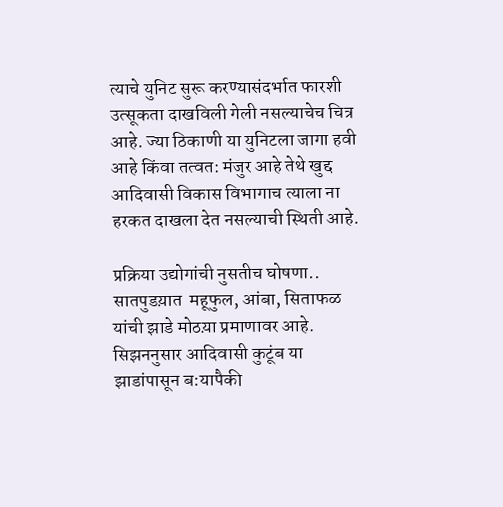त्याचे युनिट सुरू करण्यासंदर्भात फारशी उत्सूकता दाखविली गेली नसल्याचेच चित्र आहे. ज्या ठिकाणी या युनिटला जागा हवी आहे किंवा तत्वत: मंजुर आहे तेथे खुद्द आदिवासी विकास विभागाच त्याला ना हरकत दाखला देत नसल्याची स्थिती आहे.

प्रक्रिया उद्योगांची नुसतीच घोषणा.. सातपुडय़ात  महूफुल, आंबा, सिताफळ यांची झाडे मोठय़ा प्रमाणावर आहे. सिझननुसार आदिवासी कुटूंब या झाडांपासून ब:यापैकी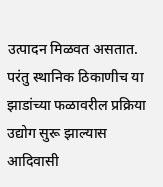उत्पादन मिळवत असतात. परंतु स्थानिक ठिकाणीच या झाडांच्या फळावरील प्रक्रिया उद्योग सुरू झाल्यास आदिवासी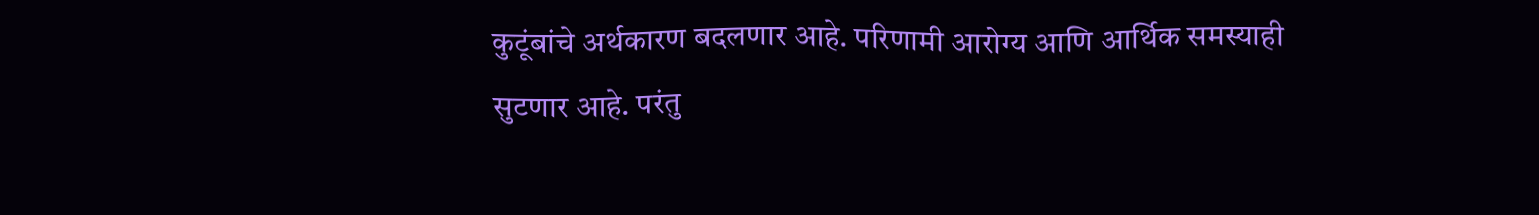कुटूंबांचे अर्थकारण बदलणार आहे. परिणामी आरोग्य आणि आर्थिक समस्याही सुटणार आहे. परंतु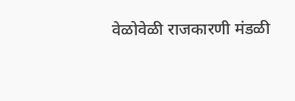वेळोवेळी राजकारणी मंडळी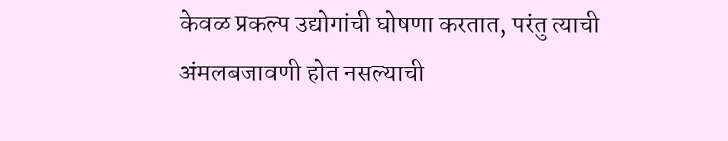केवळ प्रकल्प उद्योगांची घोषणा करतात, परंतु त्याची अंमलबजावणी होत नसल्याची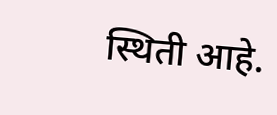स्थिती आहे.